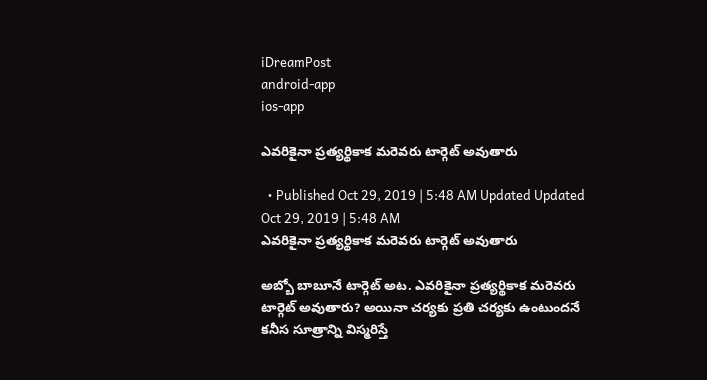iDreamPost
android-app
ios-app

ఎవ‌రికైనా ప్ర‌త్య‌ర్థికాక మ‌రెవ‌రు టార్గెట్ అవుతారు

  • Published Oct 29, 2019 | 5:48 AM Updated Updated Oct 29, 2019 | 5:48 AM
ఎవ‌రికైనా ప్ర‌త్య‌ర్థికాక మ‌రెవ‌రు టార్గెట్ అవుతారు

అబ్బో బాబూనే టార్గెట్ అట‌. ఎవ‌రికైనా ప్ర‌త్య‌ర్థికాక మ‌రెవ‌రు టార్గెట్ అవుతారు? అయినా చ‌ర్య‌కు ప్ర‌తి చ‌ర్య‌కు ఉంటుంద‌నే క‌నీస సూత్రాన్ని విస్మ‌రిస్తే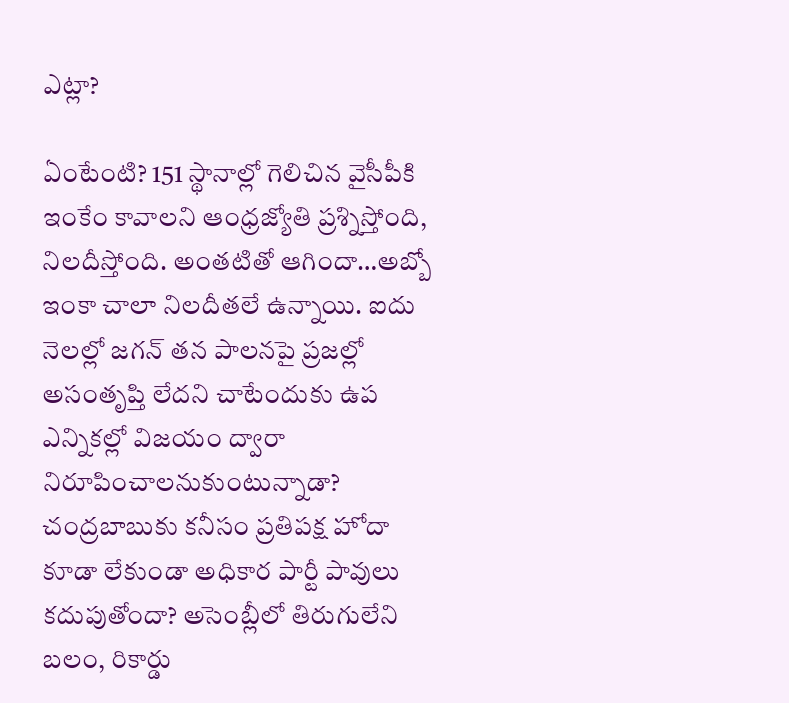ఎట్లా?

ఏంటేంటి? 151 స్థానాల్లో గెలిచిన వైసీపీకి ఇంకేం కావాల‌ని ఆంధ్ర‌జ్యోతి ప్ర‌శ్నిస్తోంది, నిల‌దీస్తోంది. అంత‌టితో ఆగిందా…అబ్బో ఇంకా చాలా నిల‌దీత‌లే ఉన్నాయి. ఐదు నెల‌ల్లో జ‌గ‌న్ త‌న పాల‌న‌పై ప్ర‌జ‌ల్లో అసంతృప్తి లేద‌ని చాటేందుకు ఉప ఎన్నిక‌ల్లో విజ‌యం ద్వారా నిరూపించాల‌నుకుంటున్నాడా? చ‌ంద్ర‌బాబుకు క‌నీసం ప్ర‌తిప‌క్ష హోదా కూడా లేకుండా అధికార పార్టీ పావులు క‌దుపుతోందా? అసెంబ్లీలో తిరుగులేని బ‌లం, రికార్డు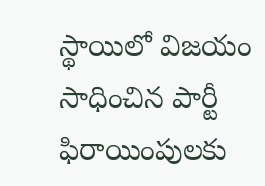స్థాయిలో విజ‌యం సాధించిన పార్టీ ఫిరాయింపుల‌కు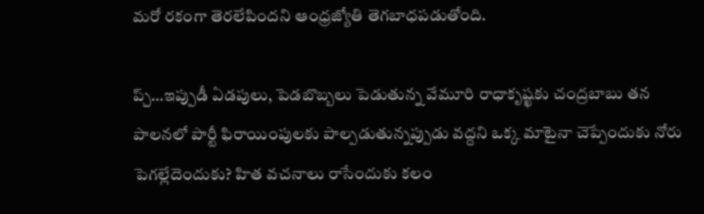మ‌రో ర‌కంగా తెర‌లేపింద‌ని ఆంధ్ర‌జ్యోతి తెగ‌బాధ‌ప‌డుతోంది.

ప్చ్‌…ఇప్పుడీ ఏడ‌పులు, పెడ‌బొబ్బ‌లు పెడుతున్న వేమూరి రాధాకృష్ఖ‌కు చంద్ర‌బాబు త‌న పాల‌న‌లో పార్టీ ఫిరాయింపుల‌కు పాల్ప‌డుతున్న‌ప్పుడు వ‌ద్ద‌ని ఒక్క మాటైనా చెప్పేందుకు నోరు పెగ‌ల్లేదెందుకు? హిత వ‌చ‌నాలు రాసేందుకు క‌లం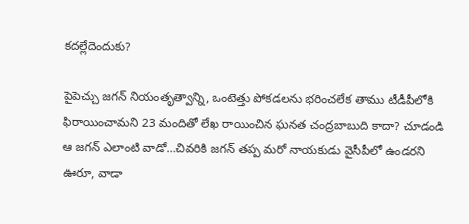క‌ద‌ల్లేదెందుకు?

పైపెచ్చు జ‌గ‌న్ నియంతృత్వాన్ని, ఒంటెత్తు పోక‌డ‌ల‌ను భ‌రించ‌లేక తాము టీడీపీలోకి ఫిరాయించామ‌ని 23 మందితో లేఖ రాయించిన ఘ‌న‌త చంద్ర‌బాబుది కాదా? చూడండి ఆ జ‌గ‌న్ ఎలాంటి వాడో…చివ‌రికి జ‌గ‌న్ త‌ప్ప మ‌రో నాయ‌కుడు వైసీపీలో ఉండ‌ర‌ని ఊరూ, వాడా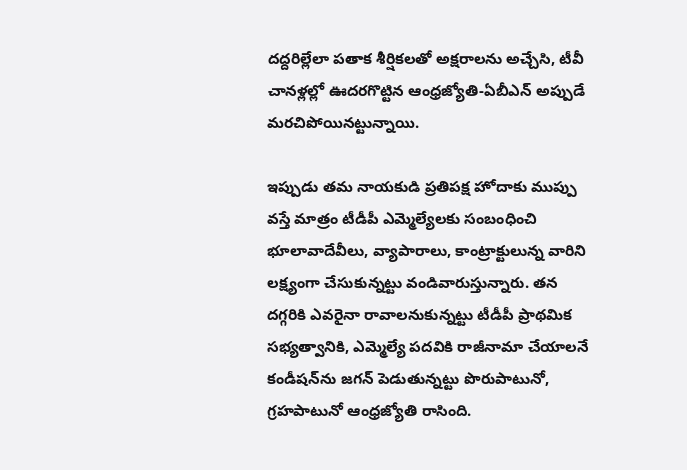ద‌ద్ద‌రిల్లేలా ప‌తాక శీర్షిక‌ల‌తో అక్ష‌రాల‌ను అచ్చేసి, టీవీ చాన‌ళ్ల‌ల్లో ఊద‌ర‌గొట్టిన ఆంధ్ర‌జ్యోతి-ఏబీఎన్ అప్పుడే మ‌రచిపోయిన‌ట్టున్నాయి.

ఇప్పుడు త‌మ నాయ‌కుడి ప్ర‌తిప‌క్ష హోదాకు ముప్పు వ‌స్తే మాత్రం టీడీపీ ఎమ్మెల్యేలకు సంబంధించి భూలావాదేవీలు, వ్యాపారాలు, కాంట్రాక్టులున్న వారిని ల‌క్ష్యంగా చేసుకున్న‌ట్టు వండివారుస్తున్నారు. త‌న ద‌గ్గ‌రికి ఎవ‌రైనా రావాల‌నుకున్న‌ట్టు టీడీపీ ప్రాథ‌మిక స‌భ్య‌త్వానికి, ఎమ్మెల్యే ప‌ద‌వికి రాజీనామా చేయాల‌నే కండీష‌న్‌ను జ‌గ‌న్ పెడుతున్న‌ట్టు పొరుపాటునో, గ్ర‌హ‌పాటునో ఆంధ్ర‌జ్యోతి రాసింది.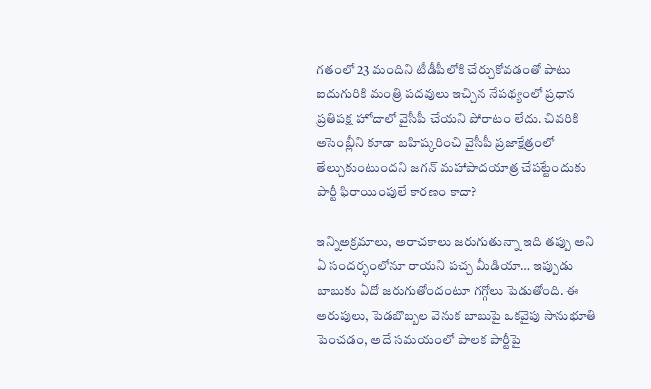గ‌తంలో 23 మందిని టీడీపీలోకి చేర్చుకోవ‌డంతో పాటు ఐదుగురికి మంత్రి ప‌ద‌వులు ఇచ్చిన నేప‌థ్యంలో ప్ర‌ధాన ప్ర‌తిప‌క్ష హోదాలో వైసీపీ చేయ‌ని పోరాటం లేదు. చివ‌రికి అసెంబ్లీని కూడా బ‌హిష్క‌రించి వైసీపీ ప్ర‌జాక్షేత్రంలో తేల్చుకుంటుంద‌ని జ‌గ‌న్ మ‌హాపాద‌యాత్ర చేప‌ట్టేందుకు పార్టీ ఫిరాయింపులే కార‌ణం కాదా?

ఇన్నిఅక్ర‌మాలు, అరాచ‌కాలు జ‌రుగుతున్నా ఇది త‌ప్పు అని ఏ సంద‌ర్భంలోనూ రాయ‌ని ప‌చ్చ మీడియా… ఇప్పుడు బాబుకు ఏదో జ‌రుగుతోందంటూ గ‌గ్గోలు పెడుతోంది. ఈ అరుపులు, పెడ‌బొబ్బ‌ల వెనుక బాబుపై ఒక‌వైపు సానుభూతి పెంచ‌డం, అదే స‌మ‌యంలో పాల‌క పార్టీపై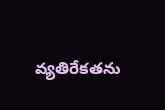వ్య‌తిరేక‌త‌ను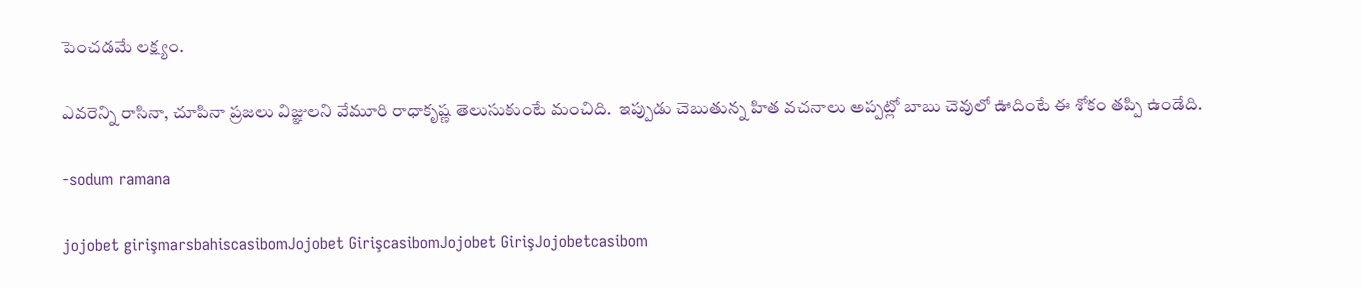పెంచ‌డ‌మే ల‌క్ష్యం.

ఎవ‌రెన్ని రాసినా, చూపినా ప్ర‌జ‌లు విజ్ఞుల‌ని వేమూరి రాధాకృష్ణ తెలుసుకుంటే మంచిది.  ఇప్పుడు చెబుతున్న హిత వ‌చ‌నాలు అప్ప‌ట్లో బాబు చెవులో ఊదింటే ఈ శోకం త‌ప్పి ఉండేది.

-sodum ramana

jojobet girişmarsbahiscasibomJojobet GirişcasibomJojobet GirişJojobetcasibom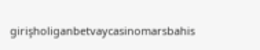girişholiganbetvaycasinomarsbahis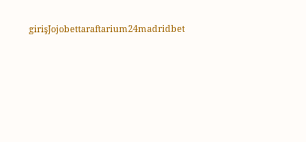girişJojobettaraftarium24madridbet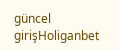güncel girişHoliganbet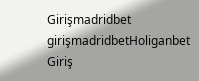Girişmadridbet girişmadridbetHoliganbet Giriş